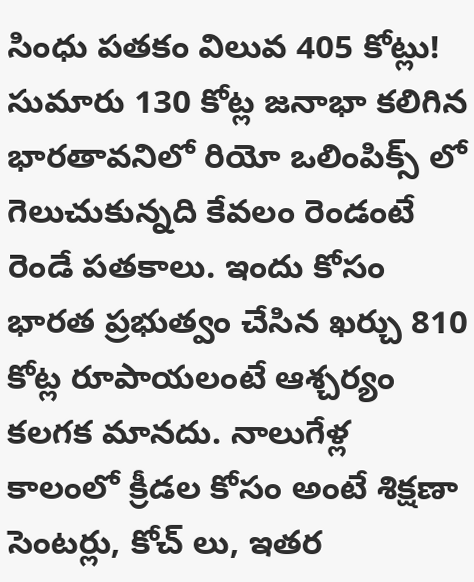సింధు పతకం విలువ 405 కోట్లు!
సుమారు 130 కోట్ల జనాభా కలిగిన భారతావనిలో రియో ఒలింపిక్స్ లో గెలుచుకున్నది కేవలం రెండంటే రెండే పతకాలు. ఇందు కోసం భారత ప్రభుత్వం చేసిన ఖర్చు 810 కోట్ల రూపాయలంటే ఆశ్చర్యం కలగక మానదు. నాలుగేళ్ల కాలంలో క్రీడల కోసం అంటే శిక్షణా సెంటర్లు, కోచ్ లు, ఇతర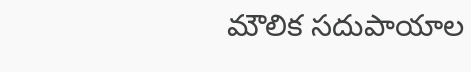మౌలిక సదుపాయాల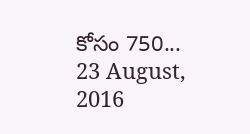కోసం 750...
23 August, 2016